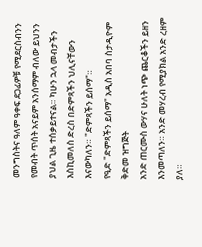መንግስትና ዓለም ዓቀፍ ደጋፊዎቹ የሚደርስብንን የመብት ጥሰት አናይም አንሰማም ብለው ይህንን ያህል ጊዜ ተሰቃይተናል። ካሁን ኋላ መብታችን እስኪመለስ ድረስ በድምጻችን ህሊናቸውን እናውካለን። "ድምጻችን ይሰማ"።
የዒድ "ድምጻችን ይሰማ" አዲስ አበባ ስታዲዮም
ቅድመ ዝግጅት
አንድ ጠርሙስ ውሃና ሁለት ነጭ ጨርቆችን ይዘን እንመጣለን። አንድ መሃረብ የሚያክል አንድ ረዘም ያለ።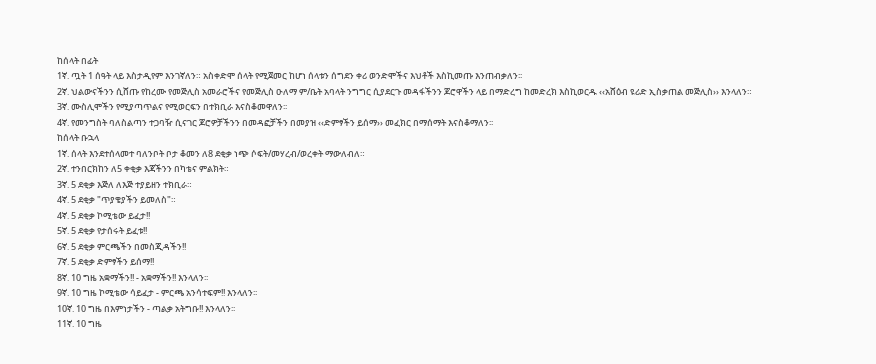ከሰላት በፊት
1ኛ. ጧት 1 ሰዓት ላይ እስታዲየም እንገኛለን። አስቀድሞ ሰላት የሚጀመር ከሆነ ሰላቱን ሰግደን ቀሪ ወንድሞችና እህቶች እስኪመጡ እንጠብቃለን፡፡
2ኛ. ህልውናችንን ሲሸጡ የከረሙ የመጅሊስ አመራሮችና የመጅሊስ ዑለማ ም/ቤት አባላት ንግግር ሲያደርጉ መዳፋችንን ጆሮዋችን ላይ በማድረግ ከመድረክ እስኪወርዱ ‹‹አሸዕብ ዩሪድ ኢስቃጠል መጅሊስ›› እንላለን።
3ኛ. ሙስሊሞችን የሚያጣጥልና የሚወርፍን በተክቢራ እናስቆመዋለን፡፡
4ኛ. የመንግስት ባለስልጣን ተጋባዥ ሲናገር ጆሮዎቻችንን በመዳፎቻችን በመያዝ ‹‹ድምፃችን ይሰማ›› መፈክር በማሰማት እናስቆማለን፡፡
ከሰላት ቡኋላ
1ኛ. ሰላት እንደተሰላመተ ባለንቦት ቦታ ቆመን ለ8 ደቂቃ ነጭ ሶፍት/መሃረብ/ወረቀት ማውለብለ።
2ኛ. ተንበርክከን ለ5 ቀቂቃ እጃችንን በካቴና ምልክት።
3ኛ. 5 ደቂቃ እጅለ ለእጅ ተያይዘን ተክቢራ።
4ኛ. 5 ደቂቃ "ጥያቄያችን ይመለስ"።
4ኛ. 5 ደቂቃ ኮሚቴው ይፈታ!!
5ኛ. 5 ደቂቃ የታሰሩት ይፈቱ!!
6ኛ. 5 ደቂቃ ምርጫችን በመስጂዳችን!!
7ኛ. 5 ደቂቃ ድምፃችን ይሰማ!!
8ኛ. 10 ግዜ አቋማችን!! - አቋማችን!! እንላለን፡፡
9ኛ. 10 ግዜ ኮሚቴው ሳይፈታ - ምርጫ አንሳተፍም!! እንላለን፡፡
10ኛ. 10 ግዜ በእምነታችን - ጣልቃ አትግቡ!! እንላለን፡፡
11ኛ. 10 ግዜ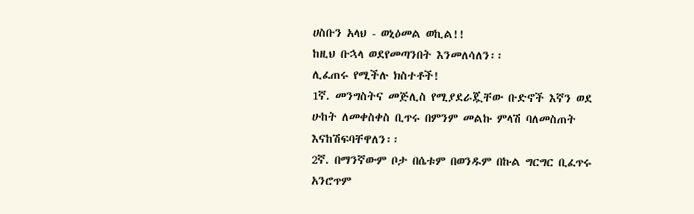ሀስቡን አላህ - ወኒዕመል ወኪል!!
ከዚህ ቡኋላ ወደየመጣንበት እንመለሳለን፡፡
ሊፈጠሩ የሚችሉ ክስተቶች!
1ኛ. መንግስትና መጅሊስ የሚያደራጇቸው ቡድኖች እኛን ወደ ሁከት ለመቀስቀስ ቢጥሩ በምንም መልኩ ምላሽ ባለመስጠት እናከሽፍባቸዋለን፡፡
2ኛ. በማንኛውም ቦታ በሴቱም በወንዱም በኩል ግርግር ቢፈጥሩ አንሮጥም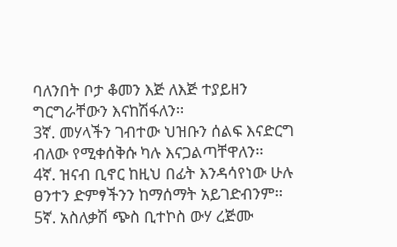ባለንበት ቦታ ቆመን እጅ ለእጅ ተያይዘን ግርግራቸውን እናከሽፋለን፡፡
3ኛ. መሃላችን ገብተው ህዝቡን ሰልፍ እናድርግ ብለው የሚቀሰቅሱ ካሉ እናጋልጣቸዋለን፡፡
4ኛ. ዝናብ ቢኖር ከዚህ በፊት እንዳሳየነው ሁሉ ፀንተን ድምፃችንን ከማሰማት አይገድብንም፡፡
5ኛ. አስለቃሽ ጭስ ቢተኮስ ውሃ ረጅሙ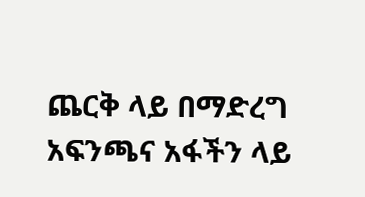ጨርቅ ላይ በማድረግ አፍንጫና አፋችን ላይ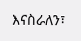እናስራለን፣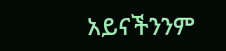አይናችንንም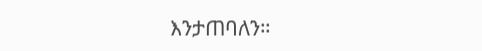እንታጠባለን።